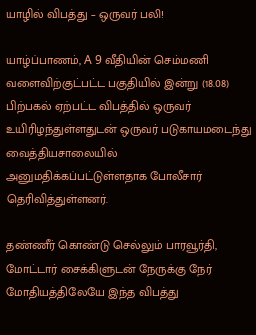யாழில் விபத்து – ஒருவர் பலி!

யாழ்ப்பாணம், A 9 வீதியின் செம்மணி வளைவிற்குட்பட்ட பகுதியில் இன்று (18.08) பிற்பகல் ஏற்பட்ட விபத்தில் ஒருவர் உயிரிழந்துள்ளதுடன் ஒருவர் படுகாயமடைந்து வைத்தியசாலையில் அனுமதிக்கப்பட்டுள்ளதாக போலீசார் தெரிவித்துள்ளனர்.

தண்ணீர் கொண்டு செல்லும் பாரவூர்தி, மோட்டார் சைக்கிளுடன் நேருக்கு நேர் மோதியத்திலேயே இந்த விபத்து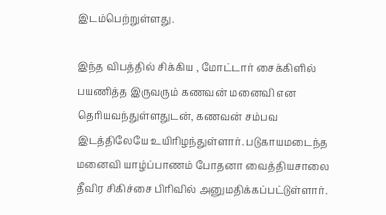இடம்பெற்றுள்ளது.

இந்த விபத்தில் சிக்கிய , மோட்டார் சைக்கிளில் பயணித்த இருவரும் கணவன் மனைவி என தெரியவந்துள்ளதுடன், கணவன் சம்பவ இடத்திலேயே உயிரிழந்துள்ளார். படுகாயமடைந்த மனைவி யாழ்ப்பாணம் போதனா வைத்தியசாலை தீவிர சிகிச்சை பிரிவில் அனுமதிக்கப்பட்டுள்ளார்.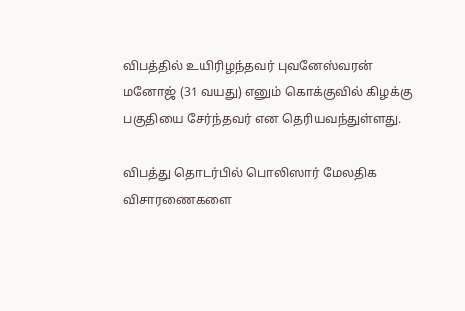விபத்தில் உயிரிழந்தவர் புவனேஸ்வரன் மனோஜ் (31 வயது) எனும் கொக்குவில் கிழக்கு பகுதியை சேர்ந்தவர் என தெரியவந்துள்ளது.

விபத்து தொடர்பில் பொலிஸார் மேலதிக விசாரணைகளை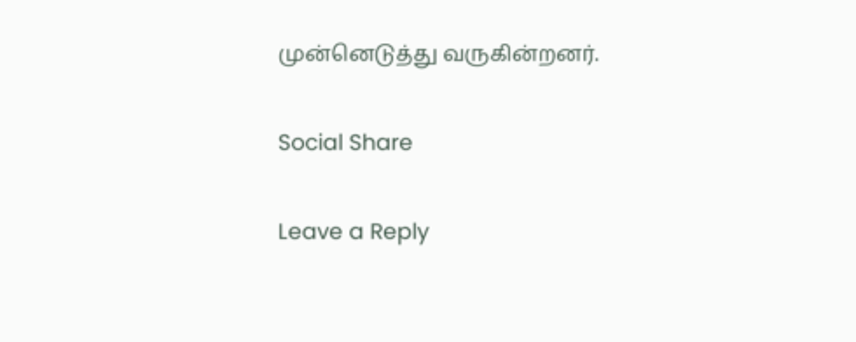முன்னெடுத்து வருகின்றனர்.

Social Share

Leave a Reply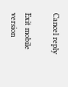Cancel reply

Exit mobile version